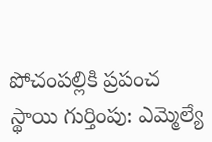పోచంపల్లికి ప్రపంచ స్థాయి గుర్తింపు: ఎమ్మెల్యే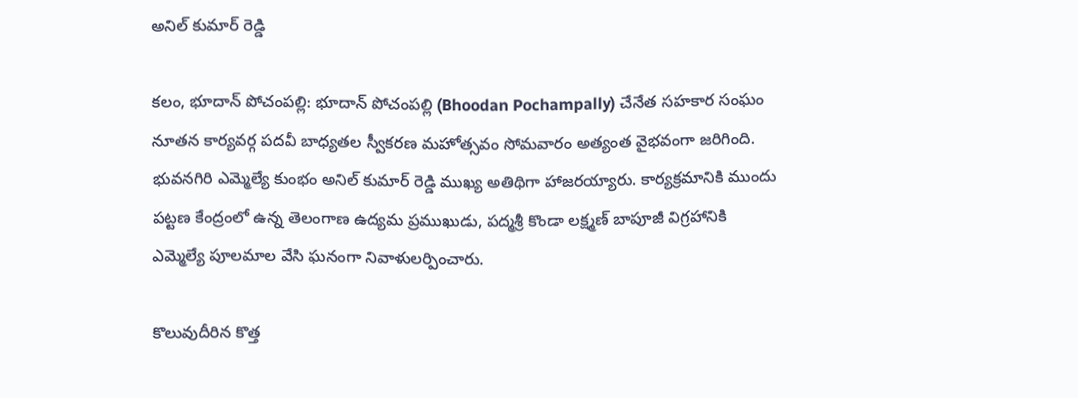అనిల్ కుమార్ రెడ్డి

కలం, భూదాన్ పోచంపల్లి: భూదాన్ పోచంపల్లి (Bhoodan Pochampally) చేనేత సహకార సంఘం నూతన కార్యవర్గ పదవీ బాధ్యతల స్వీకరణ మహోత్సవం సోమవారం అత్యంత వైభవంగా జరిగింది. భువనగిరి ఎమ్మెల్యే కుంభం అనిల్ కుమార్ రెడ్డి ముఖ్య అతిథిగా హాజరయ్యారు. కార్యక్రమానికి ముందు పట్టణ కేంద్రంలో ఉన్న తెలంగాణ ఉద్యమ ప్రముఖుడు, పద్మశ్రీ కొండా లక్ష్మణ్ బాపూజీ విగ్రహానికి ఎమ్మెల్యే పూలమాల వేసి ఘనంగా నివాళులర్పించారు.

కొలువుదీరిన కొత్త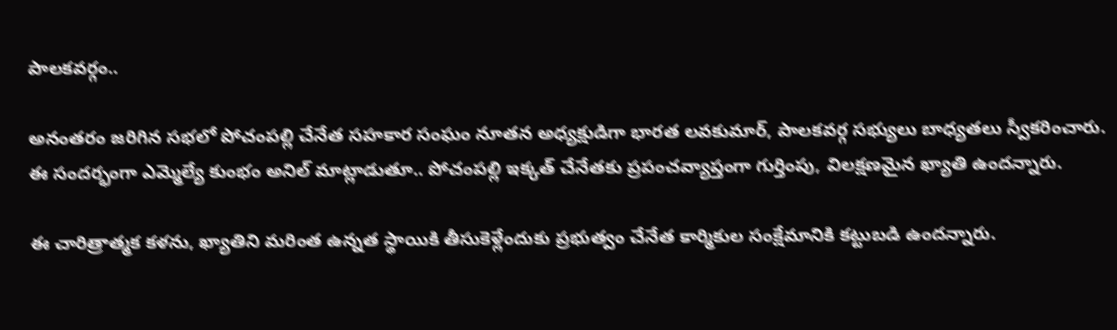పాలకవర్గం..

అనంతరం జరిగిన సభలో పోచంపల్లి చేనేత సహకార సంఘం నూతన అధ్యక్షుడిగా భారత లవకుమార్‌, పాలకవర్గ సభ్యులు బాధ్యతలు స్వీకరించారు. ఈ సందర్భంగా ఎమ్మెల్యే కుంభం అనిల్ మాట్లాడుతూ.. పోచంపల్లి ఇక్కత్ చేనేతకు ప్రపంచవ్యాప్తంగా గుర్తింపు, విలక్షణమైన ఖ్యాతి ఉందన్నారు.

ఈ చారిత్రాత్మక కళను, ఖ్యాతిని మరింత ఉన్నత స్థాయికి తీసుకెళ్లేందుకు ప్రభుత్వం చేనేత కార్మికుల సంక్షేమానికి కట్టుబడి ఉందన్నారు.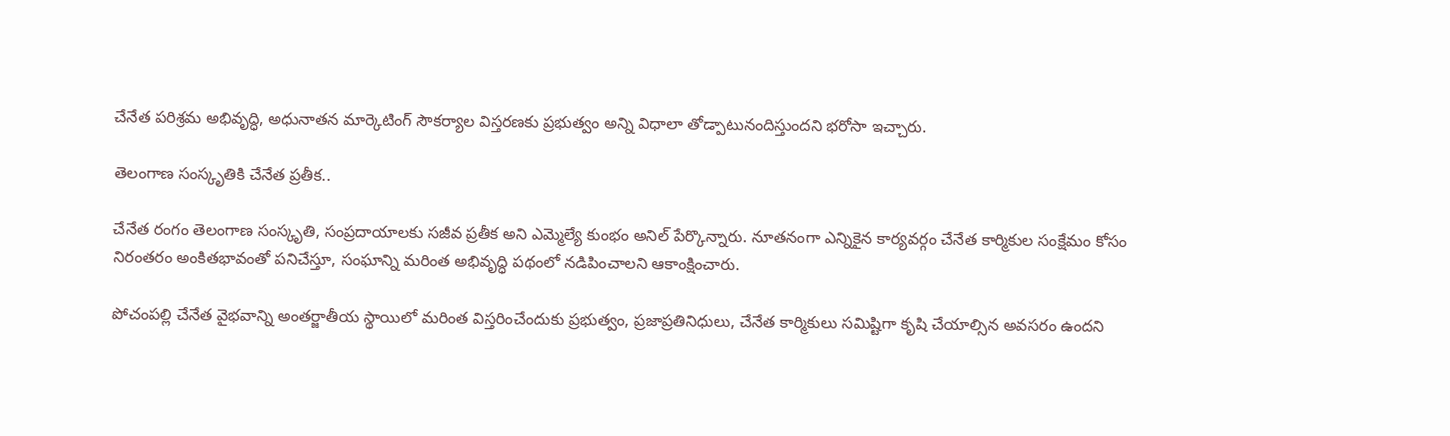చేనేత పరిశ్రమ అభివృద్ధి, అధునాతన మార్కెటింగ్ సౌకర్యాల విస్తరణకు ప్రభుత్వం అన్ని విధాలా తోడ్పాటునందిస్తుందని భరోసా ఇచ్చారు.

తెలంగాణ సంస్కృతికి చేనేత ప్రతీక..

చేనేత రంగం తెలంగాణ సంస్కృతి, సంప్రదాయాలకు సజీవ ప్రతీక అని ఎమ్మెల్యే కుంభం అనిల్ పేర్కొన్నారు. నూతనంగా ఎన్నికైన కార్యవర్గం చేనేత కార్మికుల సంక్షేమం కోసం నిరంతరం అంకితభావంతో పనిచేస్తూ, సంఘాన్ని మరింత అభివృద్ధి పథంలో నడిపించాలని ఆకాంక్షించారు.

పోచంపల్లి చేనేత వైభవాన్ని అంతర్జాతీయ స్థాయిలో మరింత విస్తరించేందుకు ప్రభుత్వం, ప్రజాప్రతినిధులు, చేనేత కార్మికులు సమిష్టిగా కృషి చేయాల్సిన అవసరం ఉందని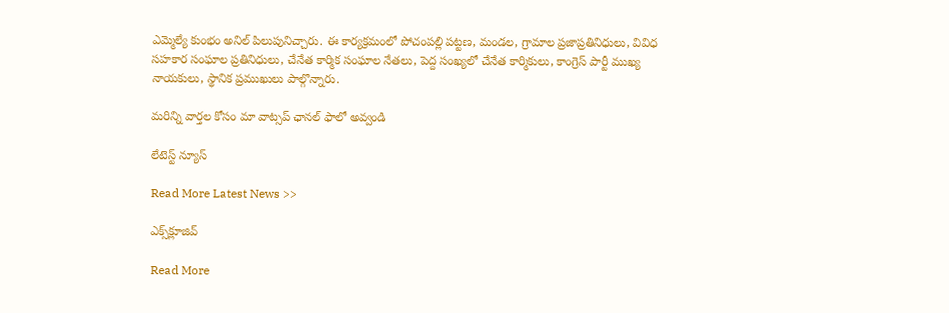ఎమ్మెల్యే కుంభం అనిల్ పిలుపునిచ్చారు. ఈ కార్యక్రమంలో పోచంపల్లి పట్టణ, మండల, గ్రామాల ప్రజాప్రతినిధులు, వివిధ సహకార సంఘాల ప్రతినిధులు, చేనేత కార్మిక సంఘాల నేతలు, పెద్ద సంఖ్యలో చేనేత కార్మికులు, కాంగ్రెస్ పార్టీ ముఖ్య నాయకులు, స్థానిక ప్రముఖులు పాల్గొన్నారు.

మ‌రిన్ని వార్త‌ల కోసం మా వాట్స‌ప్ ఛాన‌ల్ ఫాలో అవ్వండి

లేటెస్ట్ న్యూస్‌

Read More Latest News >>

ఎక్స్‌క్లూజివ్‌

Read More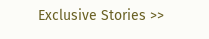Exclusive Stories >>